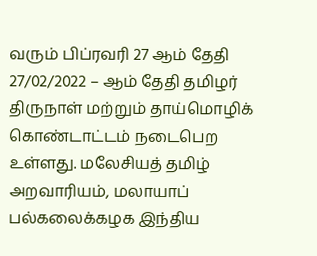வரும் பிப்ரவரி 27 ஆம் தேதி 27/02/2022 – ஆம் தேதி தமிழர் திருநாள் மற்றும் தாய்மொழிக் கொண்டாட்டம் நடைபெற உள்ளது. மலேசியத் தமிழ் அறவாரியம், மலாயாப் பல்கலைக்கழக இந்திய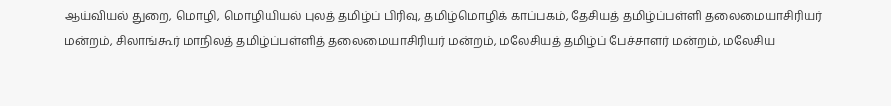ஆய்வியல் துறை, மொழி, மொழியியல் புலத் தமிழ்ப் பிரிவு, தமிழ்மொழிக் காப்பகம், தேசியத் தமிழ்ப்பள்ளி தலைமையாசிரியர் மன்றம், சிலாங்கூர் மாநிலத் தமிழ்ப்பள்ளித் தலைமையாசிரியர் மன்றம், மலேசியத் தமிழ்ப் பேச்சாளர் மன்றம், மலேசிய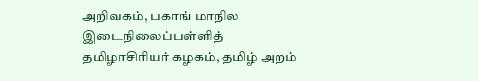அறிவகம், பகாங் மாநில இடைநிலைப்பள்ளித் தமிழாசிரியர் கழகம், தமிழ் அறம்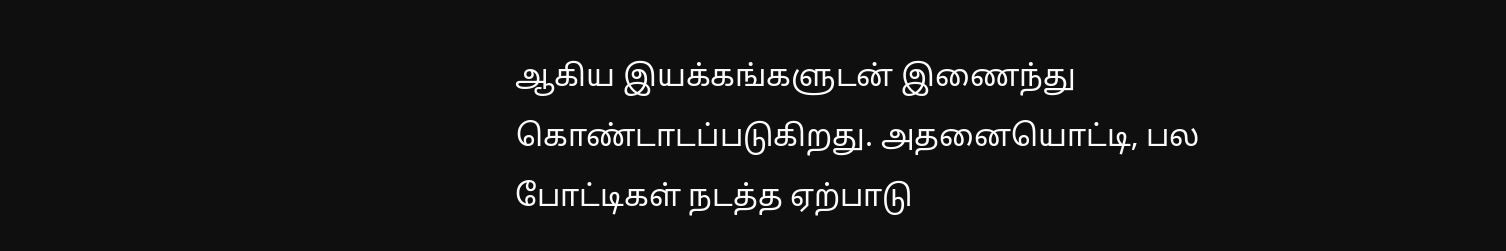ஆகிய இயக்கங்களுடன் இணைந்து கொண்டாடப்படுகிறது. அதனையொட்டி, பல போட்டிகள் நடத்த ஏற்பாடு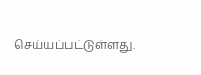செய்யப்பட்டுள்ளது.